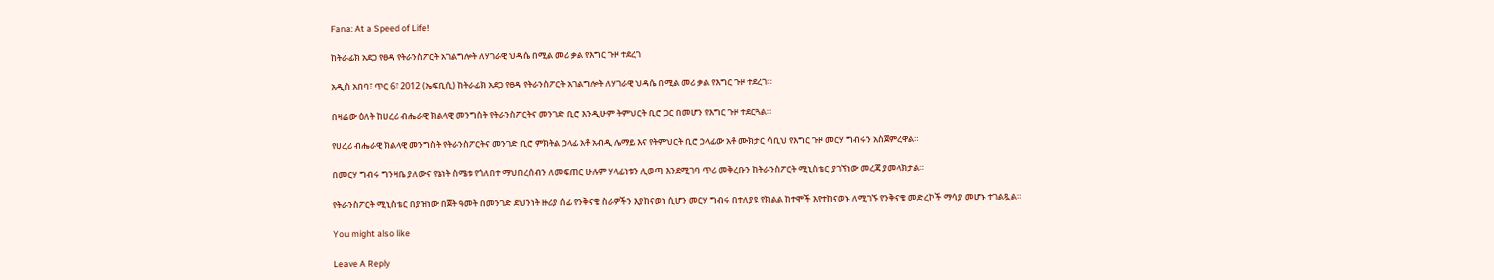Fana: At a Speed of Life!

ከትራፊክ አደጋ የፀዳ የትራንስፖርት አገልግሎት ለሃገራዊ ህዳሴ በሚል መሪ ቃል የእግር ጉዞ ተደረገ

አዲስ አበባ፣ ጥር 6፣ 2012 (ኤፍቢሲ) ከትራፊክ አደጋ የፀዳ የትራንስፖርት አገልግሎት ለሃገራዊ ህዳሴ በሚል መሪ ቃል የእግር ጉዞ ተደረገ።

በዛሬው ዕለት ከሀረሪ ብሔራዊ ክልላዊ መንግስት የትራንስፖርትና መንገድ ቢሮ እንዲሁም ትምህርት ቢሮ ጋር በመሆን የእግር ጉዞ ተደርጓል።

የሀረሪ ብሔራዊ ክልላዊ መንግስት የትራንስፖርትና መንገድ ቢሮ ምክትል ኃላፊ አቶ አብዲ ሌማይ እና የትምህርት ቢሮ ኃላፊው አቶ ሙክታር ሳቢህ የእግር ጉዞ መርሃ ግብሩን አስጀምረዋል።

በመርሃ ግብሩ ግንዛቤ ያለውና የኔነት ስሜቱ የጎለበተ ማህበረሰብን ለመፍጠር ሁሉም ሃላፊነቱን ሊወጣ እንደሚገባ ጥሪ መቅረቡን ከትራንስፖርት ሚኒስቴር ያገኘነው መረጃ ያመላክታል።

የትራንስፖርት ሚኒስቴር በያዝነው በጀት ዓመት በመንገድ ደህንነት ዙሪያ ሰፊ የንቅናቄ ስራዎችን እያከናወነ ሲሆን መርሃ ግብሩ በተለያዩ የክልል ከተሞች እየተከናወኑ ለሚገኙ የንቅናቄ መድረኮች ማሳያ መሆኑ ተገልጿል።

You might also like

Leave A Reply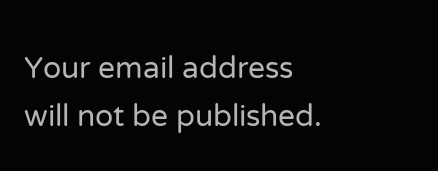Your email address will not be published.